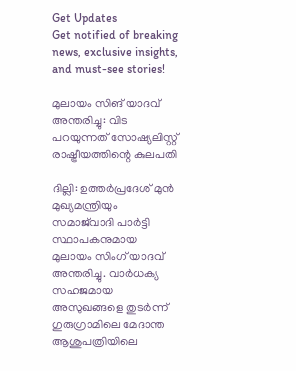Get Updates
Get notified of breaking news, exclusive insights, and must-see stories!

മുലായം സിങ് യാദവ് അന്തരിച്ചു: വിട പറയുന്നത് സോഷ്യലിസ്റ്റ് രാഷ്ട്രീയത്തിന്റെ കുലപതി

ദില്ലി: ഉത്തർപ്രദേശ് മുൻ മുഖ്യമന്ത്രിയും സമാജ്‌വാദി പാർട്ടി സ്ഥാപകനുമായ മുലായം സിംഗ് യാദവ് അന്തരിച്ചു. വാർധക്യ സഹജമായ അസുഖങ്ങളെ തുടർന്ന് ഗുരുഗ്രാമിലെ മേദാന്ത ആശുപത്രിയിലെ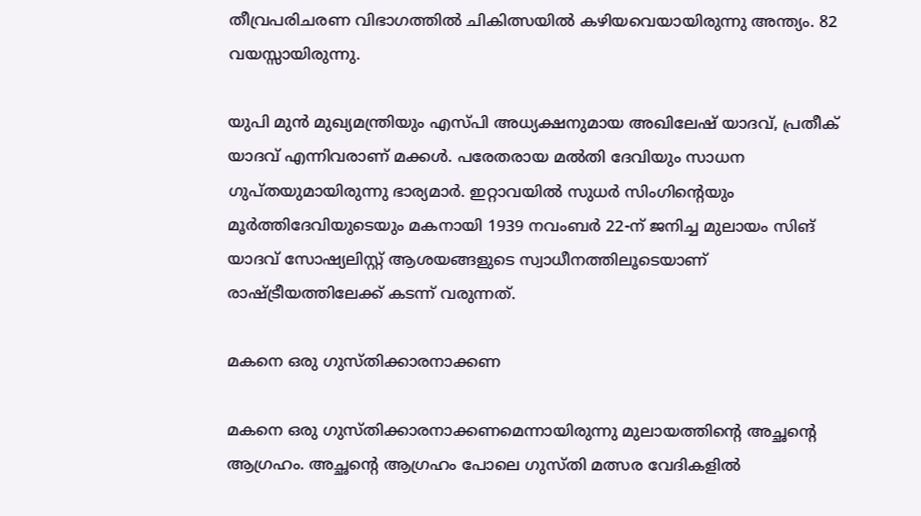തീവ്രപരിചരണ വിഭാഗത്തിൽ ചികിത്സയില്‍ കഴിയവെയായിരുന്നു അന്ത്യം. 82 വയസ്സായിരുന്നു.

യുപി മുൻ മുഖ്യമന്ത്രിയും എസ്പി അധ്യക്ഷനുമായ അഖിലേഷ് യാദവ്, പ്രതീക് യാദവ് എന്നിവരാണ് മക്കള്‍. പരേതരായ മൽതി ദേവിയും സാധന ഗുപ്തയുമായിരുന്നു ഭാര്യമാർ. ഇറ്റാവയില്‍ സുധർ സിംഗിന്റെയും മൂർത്തിദേവിയുടെയും മകനായി 1939 നവംബർ 22-ന് ജനിച്ച മുലായം സിങ് യാദവ് സോഷ്യലിസ്റ്റ് ആശയങ്ങളുടെ സ്വാധീനത്തിലൂടെയാണ് രാഷ്ട്രീയത്തിലേക്ക് കടന്ന് വരുന്നത്.

മകനെ ഒരു ഗുസ്തിക്കാരനാക്കണ

മകനെ ഒരു ഗുസ്തിക്കാരനാക്കണമെന്നായിരുന്നു മുലായത്തിന്റെ അച്ഛന്റെ ആഗ്രഹം. അച്ഛന്റെ ആഗ്രഹം പോലെ ഗുസ്തി മത്സര വേദികളില്‍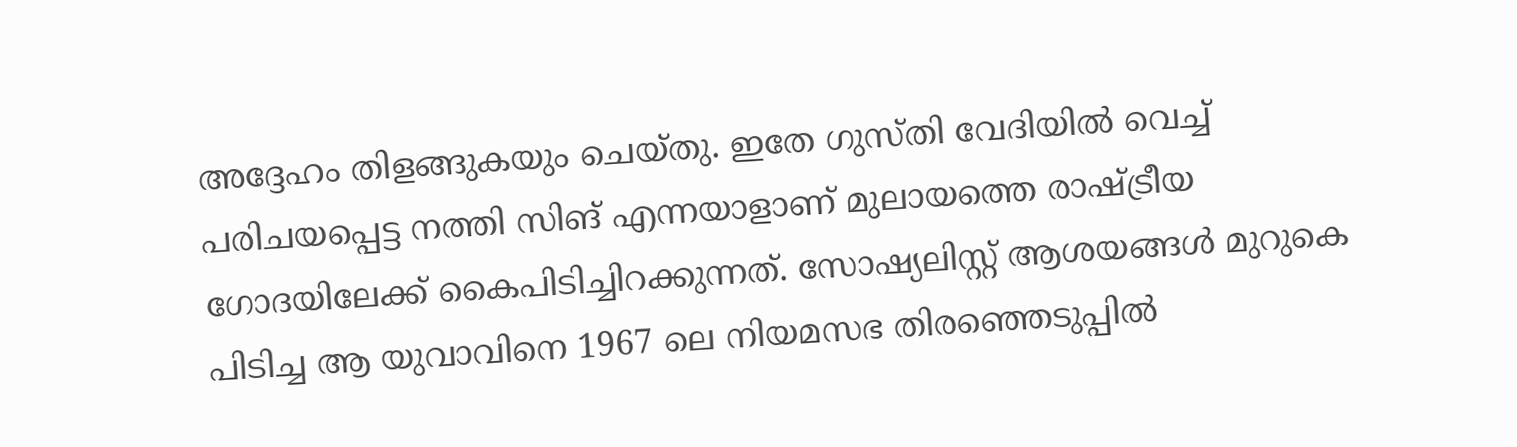അദ്ദേഹം തിളങ്ങുകയും ചെയ്തു. ഇതേ ഗുസ്തി വേദിയില്‍ വെച്ച് പരിചയപ്പെട്ട നത്തി സിങ് എന്നയാളാണ് മുലായത്തെ രാഷ്ട്രീയ ഗോദയിലേക്ക് കൈപിടിച്ചിറക്കുന്നത്. സോഷ്യലിസ്റ്റ് ആശയങ്ങള്‍ മുറുകെ പിടിച്ച ആ യുവാവിനെ 1967 ലെ നിയമസഭ തിരഞ്ഞെടുപ്പില്‍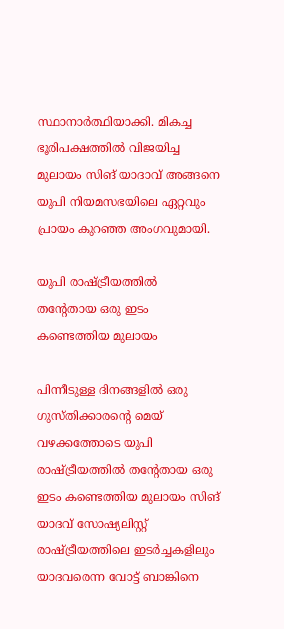സ്ഥാനാർത്ഥിയാക്കി. മികച്ച ഭൂരിപക്ഷത്തില്‍ വിജയിച്ച മുലായം സിങ് യാദാവ് അങ്ങനെ യുപി നിയമസഭയിലെ ഏറ്റവും പ്രായം കുറഞ്ഞ അംഗവുമായി.

യുപി രാഷ്ട്രീയത്തില്‍ തന്റേതായ ഒരു ഇടം കണ്ടെത്തിയ മുലായം

പിന്നീടുള്ള ദിനങ്ങളില്‍ ഒരു ഗുസ്തിക്കാരന്റെ മെയ് വഴക്കത്തോടെ യുപി രാഷ്ട്രീയത്തില്‍ തന്റേതായ ഒരു ഇടം കണ്ടെത്തിയ മുലായം സിങ് യാദവ് സോഷ്യലിസ്റ്റ് രാഷ്ട്രീയത്തിലെ ഇടർച്ചകളിലും യാദവരെന്ന വോട്ട് ബാങ്കിനെ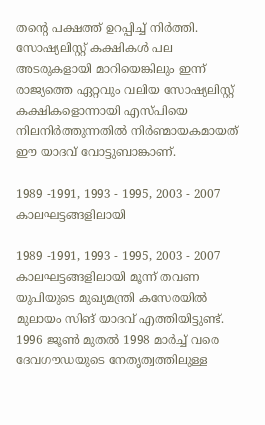തന്റെ പക്ഷത്ത് ഉറപ്പിച്ച് നിർത്തി. സോഷ്യലിസ്റ്റ് കക്ഷികള്‍ പല അടരുകളായി മാറിയെങ്കിലും ഇന്ന് രാജ്യത്തെ ഏറ്റവും വലിയ സോഷ്യലിസ്റ്റ് കക്ഷികളൊന്നായി എസ്പിയെ നിലനിർത്തുന്നതില്‍ നിർണ്മായകമായത് ഈ യാദവ് വോട്ടുബാങ്കാണ്.

1989 -1991, 1993 - 1995, 2003 - 2007 കാലഘട്ടങ്ങളിലായി

1989 -1991, 1993 - 1995, 2003 - 2007 കാലഘട്ടങ്ങളിലായി മൂന്ന് തവണ യുപിയുടെ മുഖ്യമന്ത്രി കസേരയില്‍ മുലായം സിങ് യാദവ് എത്തിയിട്ടുണ്ട്. 1996 ജൂൺ മുതൽ 1998 മാർച്ച് വരെ ദേവഗൗഡയുടെ നേതൃത്വത്തിലുള്ള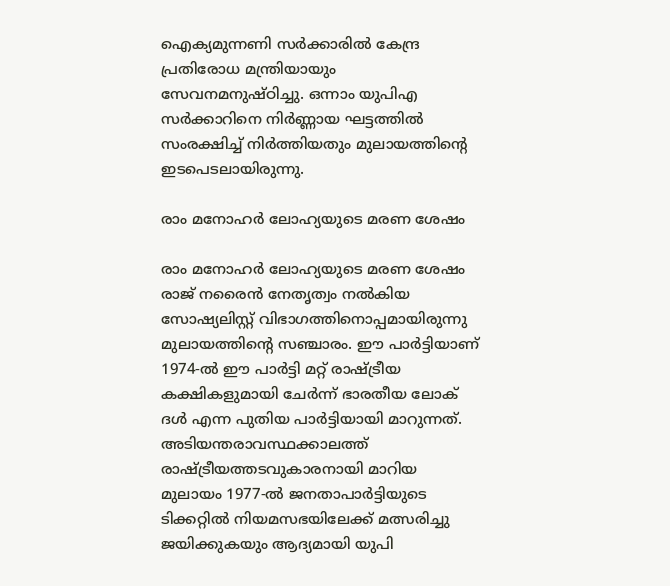ഐക്യമുന്നണി സർക്കാരിൽ കേന്ദ്ര പ്രതിരോധ മന്ത്രിയായും സേവനമനുഷ്ഠിച്ചു. ഒന്നാം യുപിഎ സർക്കാറിനെ നിർണ്ണായ ഘട്ടത്തില്‍ സംരക്ഷിച്ച് നിർത്തിയതും മുലായത്തിന്റെ ഇടപെടലായിരുന്നു.

രാം മനോഹർ ലോഹ്യയുടെ മരണ ശേഷം

രാം മനോഹർ ലോഹ്യയുടെ മരണ ശേഷം രാജ്‌ നരൈൻ നേതൃത്വം നൽകിയ സോഷ്യലിസ്റ്റ് വിഭാഗത്തിനൊപ്പമായിരുന്നു മുലായത്തിന്റെ സഞ്ചാരം. ഈ പാർട്ടിയാണ് 1974-ൽ ഈ പാർട്ടി മറ്റ് രാഷ്ട്രീയ കക്ഷികളുമായി ചേർന്ന് ഭാരതീയ ലോക് ദൾ എന്ന പുതിയ പാർട്ടിയായി മാറുന്നത്. അടിയന്തരാവസ്ഥക്കാലത്ത് രാഷ്ട്രീയത്തടവുകാരനായി മാറിയ മുലായം 1977-ൽ ജനതാപാർട്ടിയുടെ ടിക്കറ്റിൽ നിയമസഭയിലേക്ക് മത്സരിച്ചു ജയിക്കുകയും ആദ്യമായി യുപി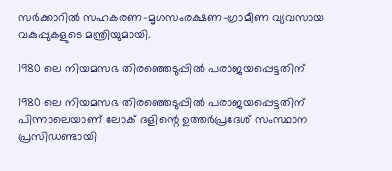സർക്കാറില്‍ സഹകരണ-മൃഗസംരക്ഷണ-ഗ്രാമീണ വ്യവസായ വകുപ്പുകളുടെ മന്ത്രിയുമായി.

1980 ലെ നിയമസഭ തിരഞ്ഞെടുപ്പില്‍ പരാജയപ്പെട്ടതിന്

1980 ലെ നിയമസഭ തിരഞ്ഞെടുപ്പില്‍ പരാജയപ്പെട്ടതിന് പിന്നാലെയാണ് ലോക് ദളിന്റെ ഉത്തർപ്രദേശ് സംസ്ഥാന പ്രസിഡണ്ടായി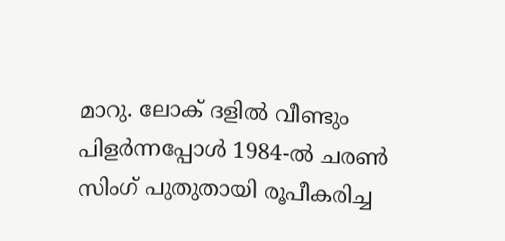മാറു. ലോക് ദളില്‍ വീണ്ടും പിളർന്നപ്പോള്‍ 1984-ൽ ചരൺ സിംഗ് പുതുതായി രൂപീകരിച്ച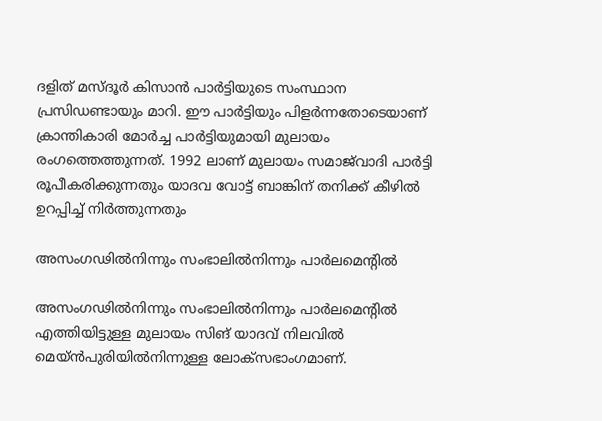ദളിത് മസ്‌ദൂർ കിസാൻ പാർട്ടിയുടെ സംസ്ഥാന പ്രസിഡണ്ടായും മാറി. ഈ പാർട്ടിയും പിളർന്നതോടെയാണ് ക്രാന്തികാരി മോർച്ച പാർട്ടിയുമായി മുലായം രംഗത്തെത്തുന്നത്. 1992 ലാണ് മുലായം സമാജ്‌വാദി പാർട്ടി രൂപീകരിക്കുന്നതും യാദവ വോട്ട് ബാങ്കിന് തനിക്ക് കീഴില്‍ ഉറപ്പിച്ച് നിർത്തുന്നതും

അസംഗഢിൽനിന്നും സംഭാലിൽനിന്നും പാർലമെന്റില്‍

അസംഗഢിൽനിന്നും സംഭാലിൽനിന്നും പാർലമെന്റില്‍ എത്തിയിട്ടുള്ള മുലായം സിങ് യാദവ് നിലവിൽ മെയ്ൻ‌പുരിയിൽനിന്നുള്ള ലോക്സഭാംഗമാണ്.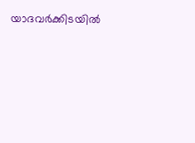യാദവർക്കിടയില്‍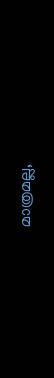മാത്രമല്ല,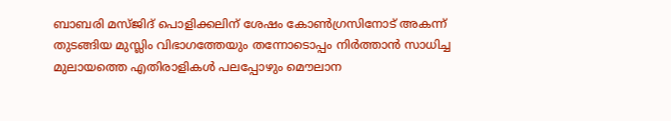ബാബരി മസ്ജിദ് പൊളിക്കലിന് ശേഷം കോണ്‍ഗ്രസിനോട് അകന്ന് തുടങ്ങിയ മുസ്ലിം വിഭാഗത്തേയും തന്നോടൊപ്പം നിർത്താന്‍ സാധിച്ച മുലായത്തെ എതിരാളികള്‍ പലപ്പോഴും മൌലാന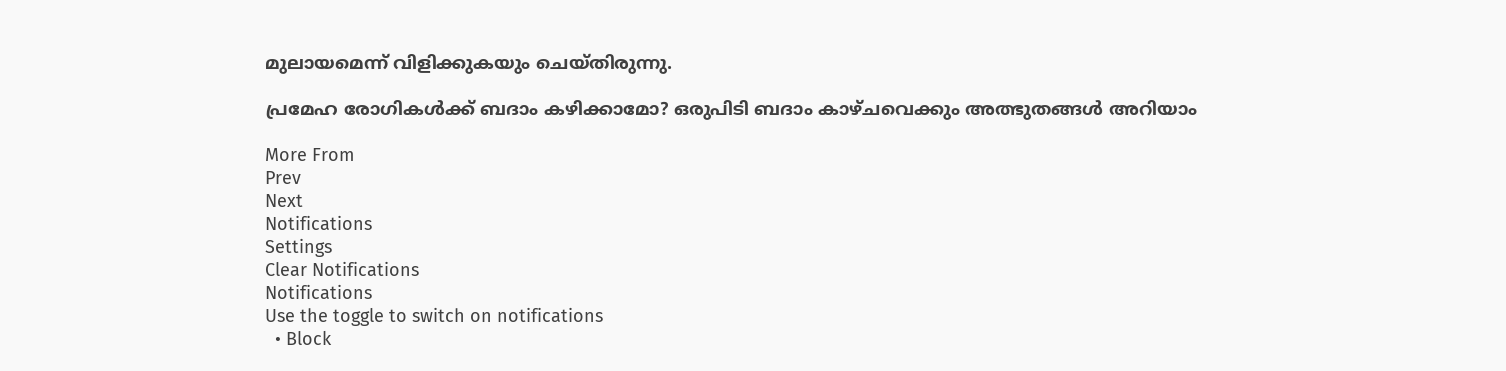മുലായമെന്ന് വിളിക്കുകയും ചെയ്തിരുന്നു.

പ്രമേഹ രോഗികള്‍ക്ക് ബദാം കഴിക്കാമോ? ഒരുപിടി ബദാം കാഴ്ചവെക്കും അത്ഭുതങ്ങള്‍ അറിയാം

More From
Prev
Next
Notifications
Settings
Clear Notifications
Notifications
Use the toggle to switch on notifications
  • Block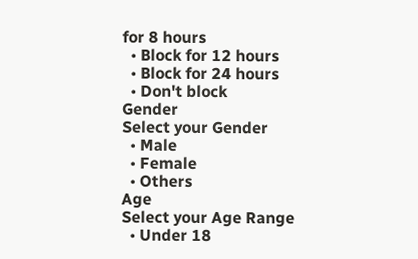for 8 hours
  • Block for 12 hours
  • Block for 24 hours
  • Don't block
Gender
Select your Gender
  • Male
  • Female
  • Others
Age
Select your Age Range
  • Under 18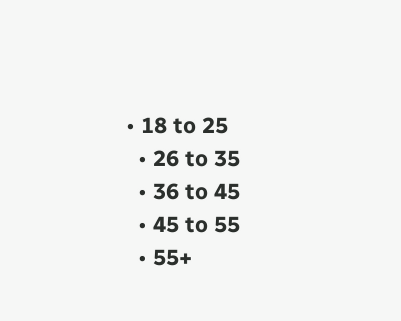• 18 to 25
  • 26 to 35
  • 36 to 45
  • 45 to 55
  • 55+